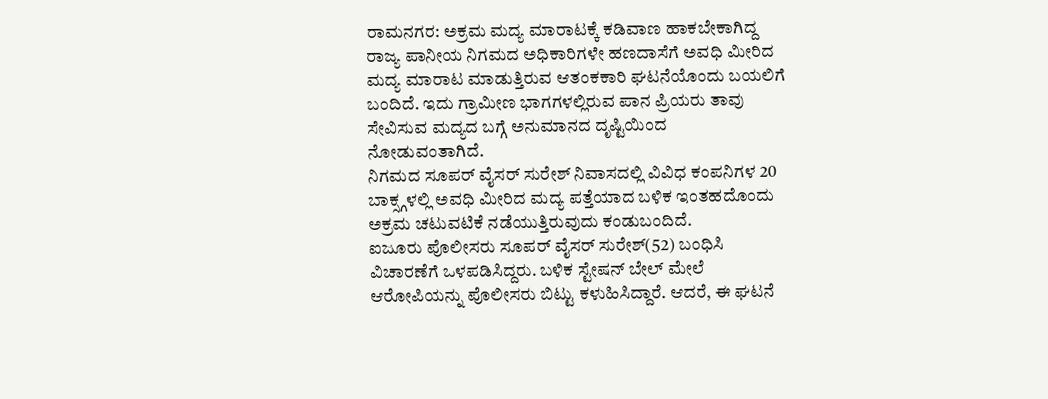ರಾಮನಗರ: ಅಕ್ರಮ ಮದ್ಯ ಮಾರಾಟಕ್ಕೆ ಕಡಿವಾಣ ಹಾಕಬೇಕಾಗಿದ್ದ ರಾಜ್ಯ ಪಾನೀಯ ನಿಗಮದ ಅಧಿಕಾರಿಗಳೇ ಹಣದಾಸೆಗೆ ಅವಧಿ ಮೀರಿದ ಮದ್ಯ ಮಾರಾಟ ಮಾಡುತ್ತಿರುವ ಆತಂಕಕಾರಿ ಘಟನೆಯೊಂದು ಬಯಲಿಗೆ ಬಂದಿದೆ. ಇದು ಗ್ರಾಮೀಣ ಭಾಗಗಳಲ್ಲಿರುವ ಪಾನ ಪ್ರಿಯರು ತಾವು ಸೇವಿಸುವ ಮದ್ಯದ ಬಗ್ಗೆ ಅನುಮಾನದ ದೃಷ್ಟಿಯಿಂದ ನೋಡುವಂತಾಗಿದೆ.
ನಿಗಮದ ಸೂಪರ್ ವೈಸರ್ ಸುರೇಶ್ ನಿವಾಸದಲ್ಲಿ ವಿವಿಧ ಕಂಪನಿಗಳ 20 ಬಾಕ್ಸ್ಗಳಲ್ಲಿ ಅವಧಿ ಮೀರಿದ ಮದ್ಯ ಪತ್ತೆಯಾದ ಬಳಿಕ ಇಂತಹದೊಂದು ಅಕ್ರಮ ಚಟುವಟಿಕೆ ನಡೆಯುತ್ತಿರುವುದು ಕಂಡುಬಂದಿದೆ.
ಐಜೂರು ಪೊಲೀಸರು ಸೂಪರ್ ವೈಸರ್ ಸುರೇಶ್(52) ಬಂಧಿಸಿ ವಿಚಾರಣೆಗೆ ಒಳಪಡಿಸಿದ್ದರು. ಬಳಿಕ ಸ್ಟೇಷನ್ ಬೇಲ್ ಮೇಲೆ ಆರೋಪಿಯನ್ನು ಪೊಲೀಸರು ಬಿಟ್ಟು ಕಳುಹಿಸಿದ್ದಾರೆ. ಆದರೆ, ಈ ಘಟನೆ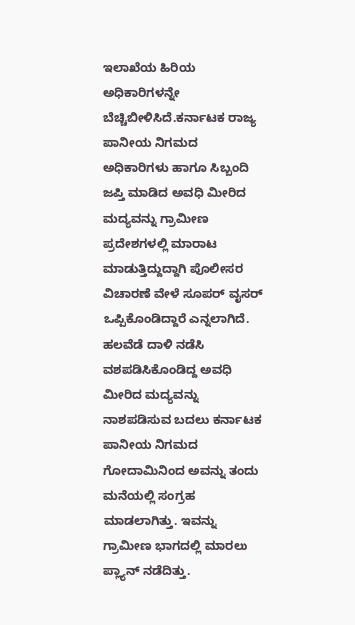ಇಲಾಖೆಯ ಹಿರಿಯ ಅಧಿಕಾರಿಗಳನ್ನೇ ಬೆಚ್ಚಿಬೀಳಿಸಿದೆ.ಕರ್ನಾಟಕ ರಾಜ್ಯ ಪಾನೀಯ ನಿಗಮದ ಅಧಿಕಾರಿಗಳು ಹಾಗೂ ಸಿಬ್ಬಂದಿ ಜಪ್ತಿ ಮಾಡಿದ ಅವಧಿ ಮೀರಿದ ಮದ್ಯವನ್ನು ಗ್ರಾಮೀಣ ಪ್ರದೇಶಗಳಲ್ಲಿ ಮಾರಾಟ ಮಾಡುತ್ತಿದ್ದುದ್ದಾಗಿ ಪೊಲೀಸರ ವಿಚಾರಣೆ ವೇಳೆ ಸೂಪರ್ ವೖಸರ್ ಒಪ್ಪಿಕೊಂಡಿದ್ದಾರೆ ಎನ್ನಲಾಗಿದೆ. ಹಲವೆಡೆ ದಾಳಿ ನಡೆಸಿ ವಶಪಡಿಸಿಕೊಂಡಿದ್ದ ಅವಧಿ ಮೀರಿದ ಮದ್ಯವನ್ನು ನಾಶಪಡಿಸುವ ಬದಲು ಕರ್ನಾಟಕ ಪಾನೀಯ ನಿಗಮದ ಗೋದಾಮಿನಿಂದ ಅವನ್ನು ತಂದು ಮನೆಯಲ್ಲಿ ಸಂಗ್ರಹ ಮಾಡಲಾಗಿತ್ತು. ಇವನ್ನು ಗ್ರಾಮೀಣ ಭಾಗದಲ್ಲಿ ಮಾರಲು ಪ್ಲ್ಯಾನ್ ನಡೆದಿತ್ತು.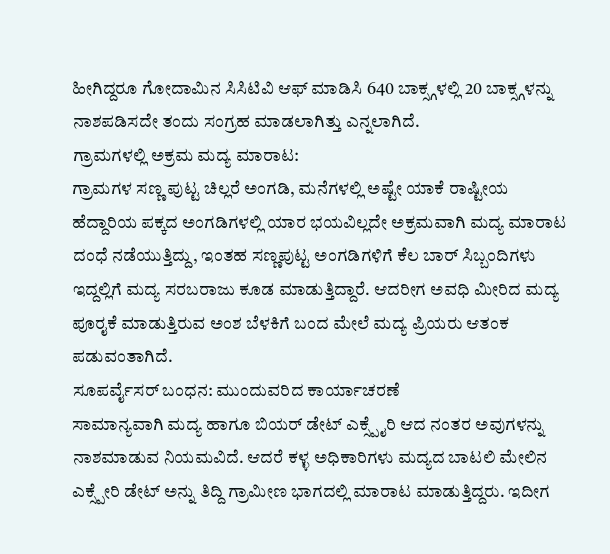ಹೀಗಿದ್ದರೂ ಗೋದಾಮಿನ ಸಿಸಿಟಿವಿ ಆಫ್ ಮಾಡಿಸಿ 640 ಬಾಕ್ಸ್ಗಳಲ್ಲಿ 20 ಬಾಕ್ಸ್ಗಳನ್ನು ನಾಶಪಡಿಸದೇ ತಂದು ಸಂಗ್ರಹ ಮಾಡಲಾಗಿತ್ತು ಎನ್ನಲಾಗಿದೆ.
ಗ್ರಾಮಗಳಲ್ಲಿ ಅಕ್ರಮ ಮದ್ಯ ಮಾರಾಟ:
ಗ್ರಾಮಗಳ ಸಣ್ಣ ಪುಟ್ಟ ಚಿಲ್ಲರೆ ಅಂಗಡಿ, ಮನೆಗಳಲ್ಲಿ ಅಷ್ಟೇ ಯಾಕೆ ರಾಷ್ಟೀಯ ಹೆದ್ದಾರಿಯ ಪಕ್ಕದ ಅಂಗಡಿಗಳಲ್ಲಿ ಯಾರ ಭಯವಿಲ್ಲದೇ ಅಕ್ರಮವಾಗಿ ಮದ್ಯ ಮಾರಾಟ ದಂಧೆ ನಡೆಯುತ್ತಿದ್ದು, ಇಂತಹ ಸಣ್ಣಪುಟ್ಟ ಅಂಗಡಿಗಳಿಗೆ ಕೆಲ ಬಾರ್ ಸಿಬ್ಬಂದಿಗಳು ಇದ್ದಲ್ಲಿಗೆ ಮದ್ಯ ಸರಬರಾಜು ಕೂಡ ಮಾಡುತ್ತಿದ್ದಾರೆ. ಆದರೀಗ ಅವಧಿ ಮೀರಿದ ಮದ್ಯ ಪೂರೖಕೆ ಮಾಡುತ್ತಿರುವ ಅಂಶ ಬೆಳಕಿಗೆ ಬಂದ ಮೇಲೆ ಮದ್ಯ ಪ್ರಿಯರು ಆತಂಕ ಪಡುವಂತಾಗಿದೆ.
ಸೂಪರ್ವೈಸರ್ ಬಂಧನ: ಮುಂದುವರಿದ ಕಾರ್ಯಾಚರಣೆ
ಸಾಮಾನ್ಯವಾಗಿ ಮದ್ಯ ಹಾಗೂ ಬಿಯರ್ ಡೇಟ್ ಎಕ್ಸ್ಪೈರಿ ಆದ ನಂತರ ಅವುಗಳನ್ನು ನಾಶಮಾಡುವ ನಿಯಮವಿದೆ. ಆದರೆ ಕಳ್ಳ ಅಧಿಕಾರಿಗಳು ಮದ್ಯದ ಬಾಟಲಿ ಮೇಲಿನ ಎಕ್ಸ್ಪೇರಿ ಡೇಟ್ ಅನ್ನು ತಿದ್ದಿ ಗ್ರಾಮೀಣ ಭಾಗದಲ್ಲಿ ಮಾರಾಟ ಮಾಡುತ್ತಿದ್ದರು. ಇದೀಗ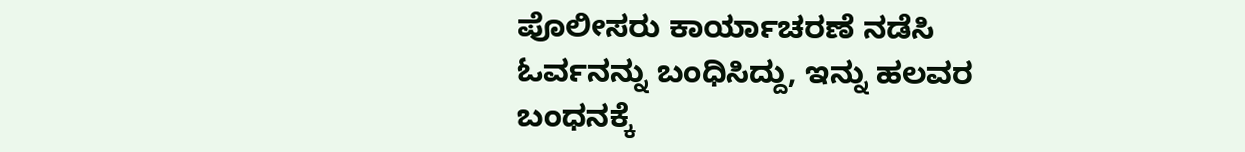ಪೊಲೀಸರು ಕಾರ್ಯಾಚರಣೆ ನಡೆಸಿ ಓರ್ವನನ್ನು ಬಂಧಿಸಿದ್ದು, ಇನ್ನು ಹಲವರ ಬಂಧನಕ್ಕೆ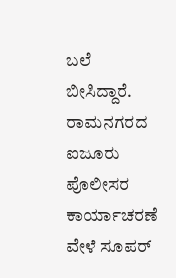ಬಲೆ ಬೀಸಿದ್ದಾರೆ.
ರಾಮನಗರದ ಐಜೂರು ಪೊಲೀಸರ ಕಾರ್ಯಾಚರಣೆ ವೇಳೆ ಸೂಪರ್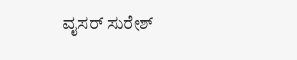ವೖಸರ್ ಸುರೇಶ್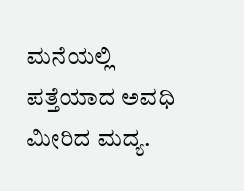ಮನೆಯಲ್ಲಿ ಪತ್ತೆಯಾದ ಅವಧಿ ಮೀರಿದ ಮದ್ಯ.